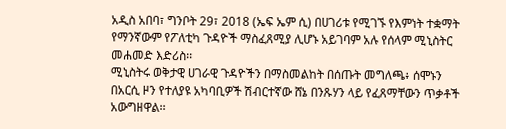አዲስ አበባ፣ ግንቦት 29፣ 2018 (ኤፍ ኤም ሲ) በሀገሪቱ የሚገኙ የእምነት ተቋማት የማንኛውም የፖለቲካ ጉዳዮች ማስፈጸሚያ ሊሆኑ አይገባም አሉ የሰላም ሚኒስትር መሐመድ እድሪስ፡፡
ሚኒስትሩ ወቅታዊ ሀገራዊ ጉዳዮችን በማስመልከት በሰጡት መግለጫ፥ ሰሞኑን በአርሲ ዞን የተለያዩ አካባቢዎች ሽብርተኛው ሸኔ በንጹሃን ላይ የፈጸማቸውን ጥቃቶች አውግዘዋል፡፡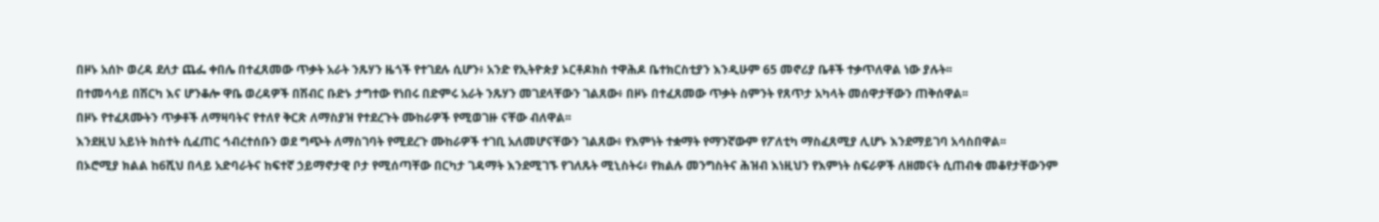በዞኑ አሰኮ ወረዳ ደለታ ጨፌ ቀበሌ በተፈጸመው ጥቃት አራት ንጹሃን ዜጎች የተገደሉ ሲሆን፥ አንድ የኢትዮጵያ ኦርቶዶክስ ተዋሕዶ ቤተክርስቲያን እንዲሁም 65 መኖሪያ ቤቶች ተቃጥለዋል ነው ያሉት፡፡
በተመሳሳይ በሽርካ እና ሆንቆሎ ዋቤ ወረዳዎች በሽብር ቡድኑ ታግተው የነበሩ በድምሩ አራት ንጹሃን መገደላቸውን ገልጸው፥ በዞኑ በተፈጸመው ጥቃት ስምንት የጸጥታ አካላት መሰዋታቸውን ጠቅሰዋል፡፡
በዞኑ የተፈጸሙትን ጥቃቶች ለማዛባትና የተለየ ቅርጽ ለማስያዝ የተደረጉት ሙከራዎች የሚወገዙ ናቸው ብለዋል፡፡
እንደዚህ አይነት ክስተት ሲፈጠር ኅብረተሰቡን ወደ ግጭት ለማስገባት የሚደረጉ ሙከራዎች ተገቢ አለመሆናቸውን ገልጸው፥ የእምነት ተቋማት የማንኛውም የፖለቲካ ማስፈጸሚያ ሊሆኑ እንደማይገባ አሳስበዋል፡፡
በኦሮሚያ ክልል ከ6ሺህ በላይ አድባራትና ከፍተኛ ኃይማኖታዊ ቦታ የሚሰጣቸው በርካታ ገዳማት እንደሚገኙ የገለጹት ሚኒስትሩ፥ የክልሉ መንግስትና ሕዝብ እነዚህን የእምነት ስፍራዎች ለዘመናት ሲጠብቁ መቆየታቸውንም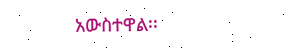አውስተዋል፡፡